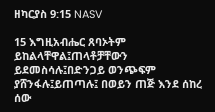ዘካርያስ 9:15 NASV

15 እግዚአብሔር ጸባኦትም ይከልላቸዋል፤ጠላቶቻቸውን ይደመስሳሉ፤በድንጋይ ወንጭፍም ያሸንፋሉ፤ይጠጣሉ፤ በወይን ጠጅ እንደ ሰከረ ሰው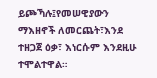ይጮኻሉ፤የመሠዊያውን ማእዘኖች ለመርጨት፣እንደ ተዘጋጀ ዕቃ፣ እነርሱም እንደዚሁ ተሞልተዋል።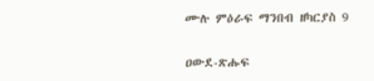ሙሉ ምዕራፍ ማንበብ ዘካርያስ 9

ዐውደ-ጽሑፍ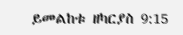ይመልከቱ ዘካርያስ 9:15